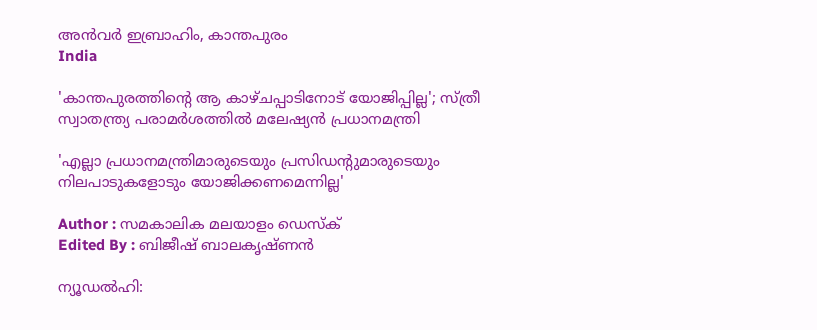അന്‍വര്‍ ഇബ്രാഹിം, കാന്തപുരം
India

'കാന്തപുരത്തിന്റെ ആ കാഴ്ചപ്പാടിനോട് യോജിപ്പില്ല'; സ്ത്രീ സ്വാതന്ത്ര്യ പരാമര്‍ശത്തില്‍ മലേഷ്യന്‍ പ്രധാനമന്ത്രി

'എല്ലാ പ്രധാനമന്ത്രിമാരുടെയും പ്രസിഡന്റുമാരുടെയും നിലപാടുകളോടും യോജിക്കണമെന്നില്ല'

Author : സമകാലിക മലയാളം ഡെസ്ക്
Edited By : ബിജീഷ് ബാലകൃഷ്ണൻ

ന്യൂഡല്‍ഹി: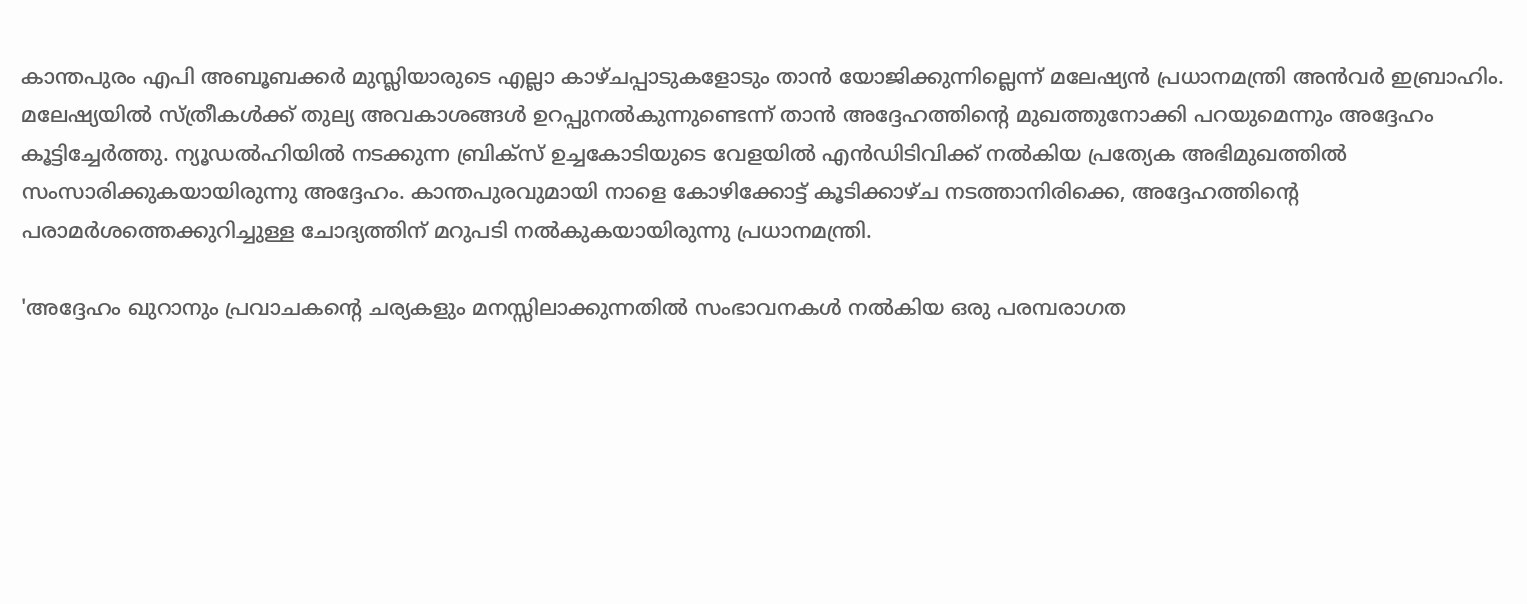കാന്തപുരം എപി അബൂബക്കര്‍ മുസ്ലിയാരുടെ എല്ലാ കാഴ്ചപ്പാടുകളോടും താന്‍ യോജിക്കുന്നില്ലെന്ന് മലേഷ്യന്‍ പ്രധാനമന്ത്രി അന്‍വര്‍ ഇബ്രാഹിം. മലേഷ്യയില്‍ സ്ത്രീകള്‍ക്ക് തുല്യ അവകാശങ്ങള്‍ ഉറപ്പുനല്‍കുന്നുണ്ടെന്ന് താന്‍ അദ്ദേഹത്തിന്റെ മുഖത്തുനോക്കി പറയുമെന്നും അദ്ദേഹം കൂട്ടിച്ചേര്‍ത്തു. ന്യൂഡല്‍ഹിയില്‍ നടക്കുന്ന ബ്രിക്‌സ് ഉച്ചകോടിയുടെ വേളയില്‍ എന്‍ഡിടിവിക്ക് നല്‍കിയ പ്രത്യേക അഭിമുഖത്തില്‍ സംസാരിക്കുകയായിരുന്നു അദ്ദേഹം. കാന്തപുരവുമായി നാളെ കോഴിക്കോട്ട് കൂടിക്കാഴ്ച നടത്താനിരിക്കെ, അദ്ദേഹത്തിന്റെ പരാമര്‍ശത്തെക്കുറിച്ചുള്ള ചോദ്യത്തിന് മറുപടി നല്‍കുകയായിരുന്നു പ്രധാനമന്ത്രി.

'അദ്ദേഹം ഖുറാനും പ്രവാചകന്റെ ചര്യകളും മനസ്സിലാക്കുന്നതില്‍ സംഭാവനകള്‍ നല്‍കിയ ഒരു പരമ്പരാഗത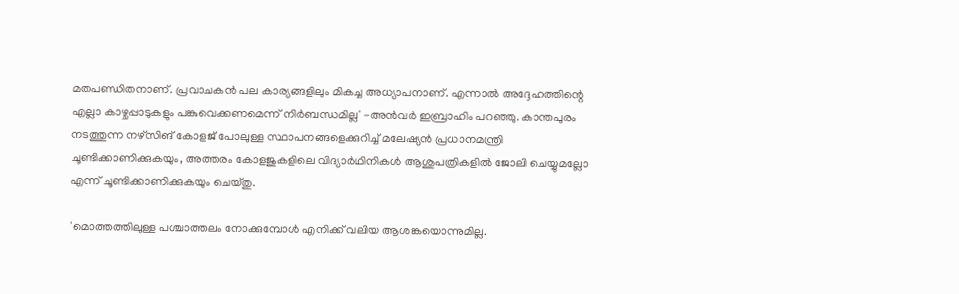മതപണ്ഡിതനാണ്. പ്രവാചകന്‍ പല കാര്യങ്ങളിലും മികച്ച അധ്യാപനാണ്. എന്നാല്‍ അദ്ദേഹത്തിന്റെ എല്ലാ കാഴ്ചപ്പാടുകളും പങ്കുവെക്കണമെന്ന് നിര്‍ബന്ധമില്ല' -അന്‍വര്‍ ഇബ്രാഹിം പറഞ്ഞു. കാന്തപുരം നടത്തുന്ന നഴ്‌സിങ് കോളജ് പോലുള്ള സ്ഥാപനങ്ങളെക്കുറിച്ച് മലേഷ്യന്‍ പ്രധാനമന്ത്രി ചൂണ്ടിക്കാണിക്കുകയും, അത്തരം കോളജുകളിലെ വിദ്യാര്‍ഥിനികള്‍ ആശുപത്രികളില്‍ ജോലി ചെയ്യുമല്ലോ എന്ന് ചൂണ്ടിക്കാണിക്കുകയും ചെയ്തു.

'മൊത്തത്തിലുള്ള പശ്ചാത്തലം നോക്കുമ്പോള്‍ എനിക്ക് വലിയ ആശങ്കയൊന്നുമില്ല.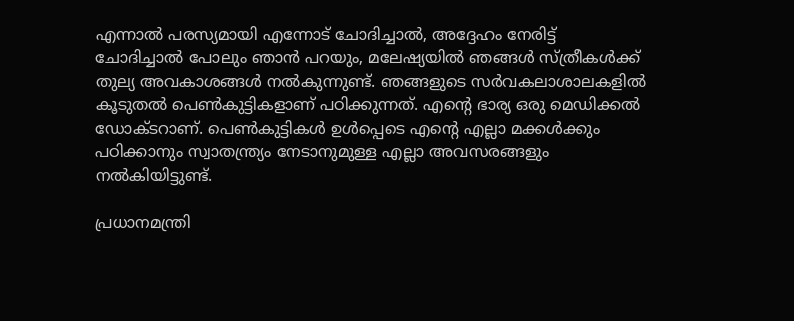എന്നാല്‍ പരസ്യമായി എന്നോട് ചോദിച്ചാല്‍, അദ്ദേഹം നേരിട്ട് ചോദിച്ചാല്‍ പോലും ഞാന്‍ പറയും, മലേഷ്യയില്‍ ഞങ്ങള്‍ സ്ത്രീകള്‍ക്ക് തുല്യ അവകാശങ്ങള്‍ നല്‍കുന്നുണ്ട്. ഞങ്ങളുടെ സര്‍വകലാശാലകളില്‍ കൂടുതല്‍ പെണ്‍കുട്ടികളാണ് പഠിക്കുന്നത്. എന്റെ ഭാര്യ ഒരു മെഡിക്കല്‍ ഡോക്ടറാണ്. പെണ്‍കുട്ടികള്‍ ഉള്‍പ്പെടെ എന്റെ എല്ലാ മക്കള്‍ക്കും പഠിക്കാനും സ്വാതന്ത്ര്യം നേടാനുമുള്ള എല്ലാ അവസരങ്ങളും നല്‍കിയിട്ടുണ്ട്.

പ്രധാനമന്ത്രി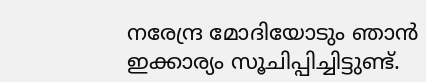നരേന്ദ്ര മോദിയോടും ഞാന്‍ ഇക്കാര്യം സൂചിപ്പിച്ചിട്ടുണ്ട്.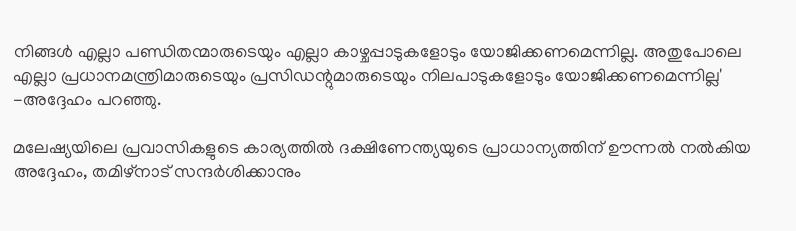നിങ്ങള്‍ എല്ലാ പണ്ഡിതന്മാരുടെയും എല്ലാ കാഴ്ചപ്പാടുകളോടും യോജിക്കണമെന്നില്ല. അതുപോലെ എല്ലാ പ്രധാനമന്ത്രിമാരുടെയും പ്രസിഡന്റുമാരുടെയും നിലപാടുകളോടും യോജിക്കണമെന്നില്ല' -അദ്ദേഹം പറഞ്ഞു.

മലേഷ്യയിലെ പ്രവാസികളുടെ കാര്യത്തില്‍ ദക്ഷിണേന്ത്യയുടെ പ്രാധാന്യത്തിന് ഊന്നല്‍ നല്‍കിയ അദ്ദേഹം, തമിഴ്‌നാട് സന്ദര്‍ശിക്കാനും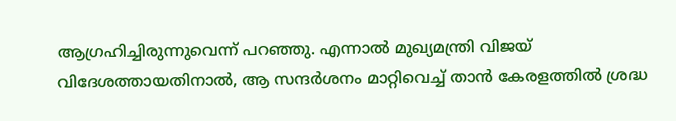ആഗ്രഹിച്ചിരുന്നുവെന്ന് പറഞ്ഞു. എന്നാല്‍ മുഖ്യമന്ത്രി വിജയ് വിദേശത്തായതിനാല്‍, ആ സന്ദര്‍ശനം മാറ്റിവെച്ച് താന്‍ കേരളത്തില്‍ ശ്രദ്ധ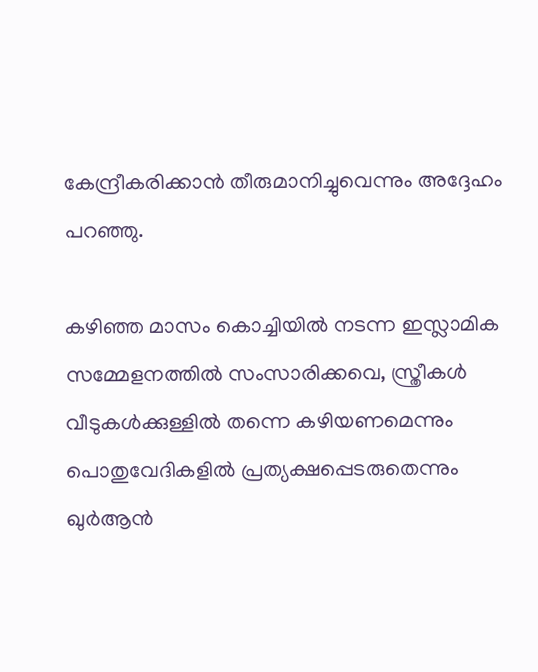കേന്ദ്രീകരിക്കാന്‍ തീരുമാനിച്ചുവെന്നും അദ്ദേഹം പറഞ്ഞു.

കഴിഞ്ഞ മാസം കൊച്ചിയില്‍ നടന്ന ഇസ്ലാമിക സമ്മേളനത്തില്‍ സംസാരിക്കവെ, സ്ത്രീകള്‍ വീടുകള്‍ക്കുള്ളില്‍ തന്നെ കഴിയണമെന്നും പൊതുവേദികളില്‍ പ്രത്യക്ഷപ്പെടരുതെന്നും ഖുര്‍ആന്‍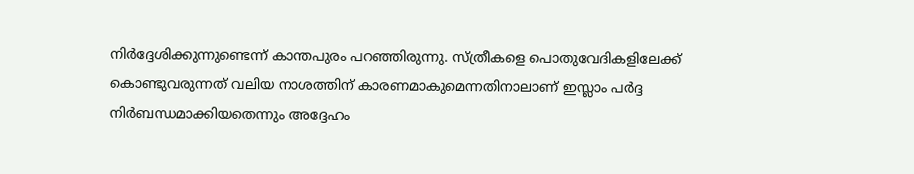നിര്‍ദ്ദേശിക്കുന്നുണ്ടെന്ന് കാന്തപുരം പറഞ്ഞിരുന്നു. സ്ത്രീകളെ പൊതുവേദികളിലേക്ക് കൊണ്ടുവരുന്നത് വലിയ നാശത്തിന് കാരണമാകുമെന്നതിനാലാണ് ഇസ്ലാം പര്‍ദ്ദ നിര്‍ബന്ധമാക്കിയതെന്നും അദ്ദേഹം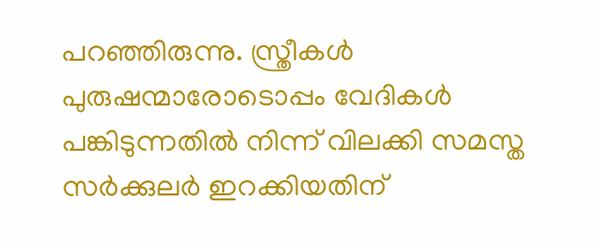പറഞ്ഞിരുന്നു. സ്ത്രീകള്‍ പുരുഷന്മാരോടൊപ്പം വേദികള്‍ പങ്കിടുന്നതില്‍ നിന്ന് വിലക്കി സമസ്ത സര്‍ക്കുലര്‍ ഇറക്കിയതിന്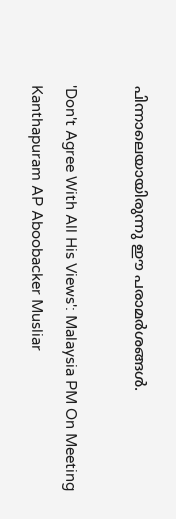പിന്നാലെയായിരുന്നു ഈ പരാമര്‍ശങ്ങള്‍.

'Don't Agree With All His Views': Malaysia PM On Meeting Kanthapuram AP Aboobacker Musliar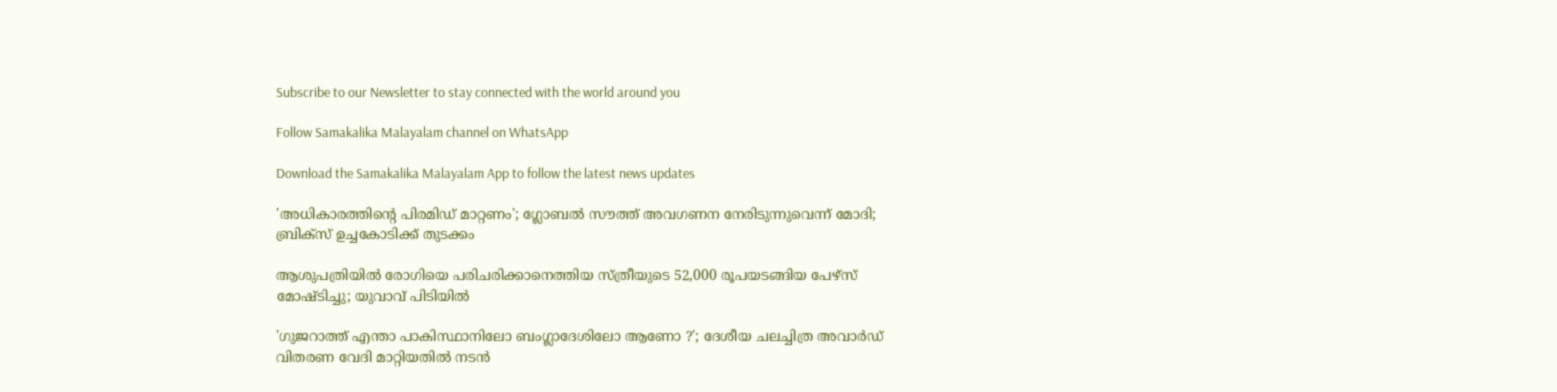Subscribe to our Newsletter to stay connected with the world around you

Follow Samakalika Malayalam channel on WhatsApp

Download the Samakalika Malayalam App to follow the latest news updates

'അധികാരത്തിന്റെ പിരമിഡ് മാറ്റണം'; ഗ്ലോബല്‍ സൗത്ത് അവഗണന നേരിടുന്നുവെന്ന് മോദി; ബ്രിക്‌സ് ഉച്ചകോടിക്ക് തുടക്കം

ആശുപത്രിയില്‍ രോഗിയെ പരിചരിക്കാനെത്തിയ സ്ത്രീയുടെ 52,000 രൂപയടങ്ങിയ പേഴ്‌സ് മോഷ്ടിച്ചു; യുവാവ് പിടിയിൽ

'ഗുജറാത്ത് എന്താ പാകിസ്ഥാനിലോ ബംഗ്ലാദേശിലോ ആണോ ?'; ദേശീയ ചലച്ചിത്ര അവാർഡ് വിതരണ വേദി മാറ്റിയതിൽ നടൻ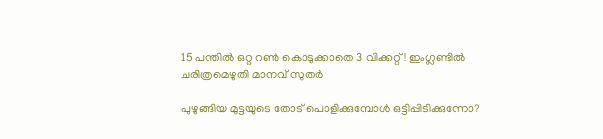15 പന്തിൽ ഒറ്റ റൺ കൊടുക്കാതെ 3 വിക്കറ്റ്! ഇംഗ്ലണ്ടിൽ ചരിത്രമെഴുതി മാനവ് സുതർ

പുഴുങ്ങിയ മുട്ടയുടെ തോട് പൊളിക്കുമ്പോൾ ഒട്ടിപ്പിടിക്കുന്നോ?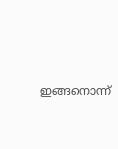ഇങ്ങനൊന്ന്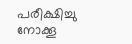പരീക്ഷിച്ചു നോക്കൂ